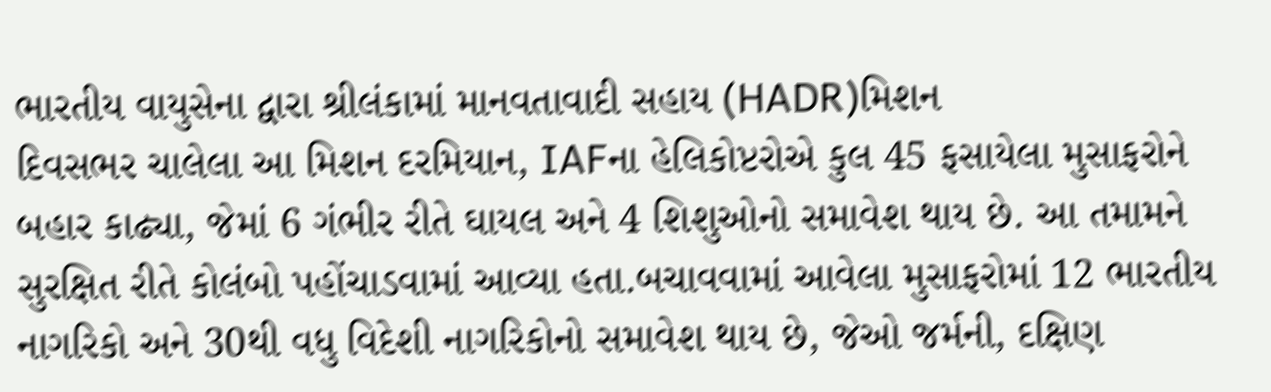ભારતીય વાયુસેના દ્વારા શ્રીલંકામાં માનવતાવાદી સહાય (HADR)મિશન
દિવસભર ચાલેલા આ મિશન દરમિયાન, IAFના હેલિકોપ્ટરોએ કુલ 45 ફસાયેલા મુસાફરોને બહાર કાઢ્યા, જેમાં 6 ગંભીર રીતે ઘાયલ અને 4 શિશુઓનો સમાવેશ થાય છે. આ તમામને સુરક્ષિત રીતે કોલંબો પહોંચાડવામાં આવ્યા હતા.બચાવવામાં આવેલા મુસાફરોમાં 12 ભારતીય નાગરિકો અને 30થી વધુ વિદેશી નાગરિકોનો સમાવેશ થાય છે, જેઓ જર્મની, દક્ષિણ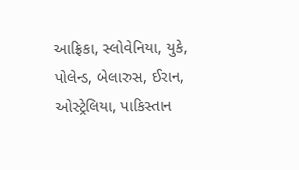આફ્રિકા, સ્લોવેનિયા, યુકે, પોલેન્ડ, બેલારુસ, ઈરાન, ઓસ્ટ્રેલિયા, પાકિસ્તાન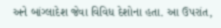અને બાંગ્લાદેશ જેવા વિવિધ દેશોના હતા. આ ઉપરાંત,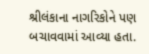શ્રીલંકાના નાગરિકોને પણ બચાવવામાં આવ્યા હતા.